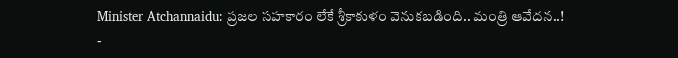Minister Atchannaidu: ప్రజల సహకారం లేకే శ్రీకాకుళం వెనుకబడింది.. మంత్రి ఆవేదన..!
-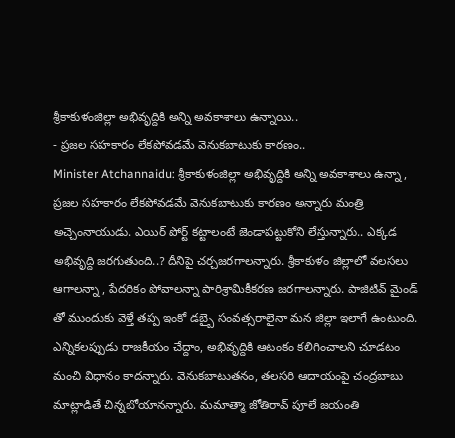శ్రీకాకుళంజిల్లా అభివృద్దికి అన్ని అవకాశాలు ఉన్నాయి..
- ప్రజల సహకారం లేకపోవడమే వెనుకబాటుకు కారణం..
Minister Atchannaidu: శ్రీకాకుళంజిల్లా అభివృద్దికి అన్ని అవకాశాలు ఉన్నా , ప్రజల సహకారం లేకపోవడమే వెనుకబాటుకు కారణం అన్నారు మంత్రి అచ్చెంనాయుడు. ఎయిర్ పోర్ట్ కట్టాలంటే జెండాపట్టుకోని లేస్తున్నారు.. ఎక్కడ అభివృద్ది జరగుతుంది..? దీనిపై చర్చజరగాలన్నారు. శ్రీకాకుళం జిల్లాలో వలసలు ఆగాలన్నా , పేదరికం పోవాలన్నా పారిశ్రామికీకరణ జరగాలన్నారు. పాజిటివ్ మైండ్ తో ముందుకు వెళ్తే తప్ప ఇంకో డబ్బై సంవత్సరాలైనా మన జిల్లా ఇలాగే ఉంటుంది. ఎన్నికలప్పుడు రాజకీయం చేద్దాం, అభివృద్దికి ఆటంకం కలిగించాలని చూడటం మంచి విధానం కాదన్నారు. వెనుకబాటుతనం, తలసరి ఆదాయంపై చంద్రబాబు మాట్లాడితే చిన్నబోయానన్నారు. మమాత్మా జోతిరావ్ పూలే జయంతి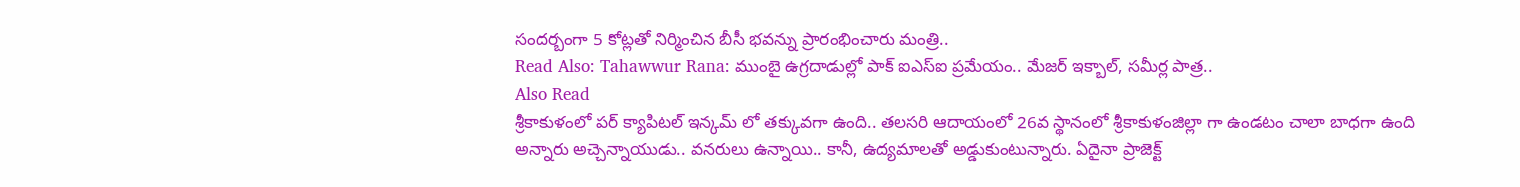సందర్బంగా 5 కోట్లతో నిర్మించిన బీసీ భవన్ను ప్రారంభించారు మంత్రి..
Read Also: Tahawwur Rana: ముంబై ఉగ్రదాడుల్లో పాక్ ఐఎస్ఐ ప్రమేయం.. మేజర్ ఇక్బాల్, సమీర్ల పాత్ర..
Also Read
శ్రీకాకుళంలో పర్ క్యాపిటల్ ఇన్కమ్ లో తక్కువగా ఉంది.. తలసరి ఆదాయంలో 26వ స్థానంలో శ్రీకాకుళంజిల్లా గా ఉండటం చాలా బాధగా ఉంది అన్నారు అచ్చెన్నాయుడు.. వనరులు ఉన్నాయి.. కానీ, ఉద్యమాలతో అడ్డుకుంటున్నారు. ఏదైనా ప్రాజెక్ట్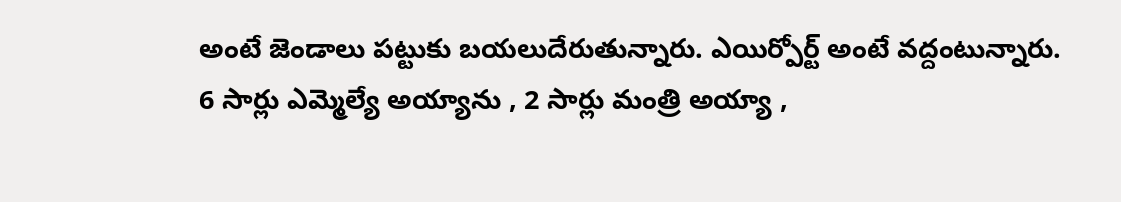అంటే జెండాలు పట్టుకు బయలుదేరుతున్నారు. ఎయిర్పోర్ట్ అంటే వద్దంటున్నారు. 6 సార్లు ఎమ్మెల్యే అయ్యాను , 2 సార్లు మంత్రి అయ్యా ,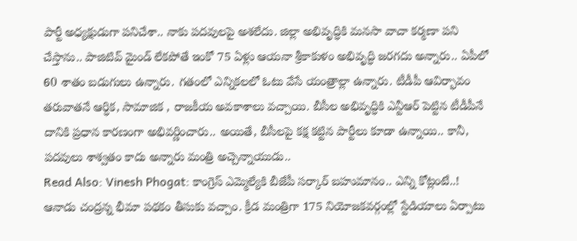పార్టీ అధ్యక్షుడుగా పనిచేశా.. నాకు పదవులపై అశలేదు. జిల్లా అభివృద్ధికి మనసా వాచా కర్మణా పని చేస్తాను.. పాజిటివ్ మైండ్ లేకపోతే ఇంకో 75 ఏళ్లు ఆయనా శ్రీకాకుళం అభివృద్ధి జరగదు అన్నారు.. ఏపీలో 60 శాతం బడుగులు ఉన్నారు. గతంలో ఎన్నికలలో ఓటు వేసే యంత్రాల్లా ఉన్నారు. టీడీపీ ఆవిర్భావం తరువాతనే ఆర్ధిక, సామాజిక , రాజకీయ అవకాశాలు వచ్చాయి. బీసీల అభివృద్ధికి ఎన్టీఆర్ పెట్టిన టీడీపీనే దానికి ప్రధాన కారణంగా అభివర్ణించారు.. అయితే, బీసీలపై కక్ష కట్టిన పార్టీలు కూడా ఉన్నాయి.. కానీ, పదవులు శాశ్వతం కాదు అన్నారు మంత్రి అచ్చెన్నాయుడు..
Read Also: Vinesh Phogat: కాంగ్రెస్ ఎమ్మెల్యేకి బీజేపీ సర్కార్ బహుమానం.. ఎన్ని కోట్లంటే..!
ఆనాడు చంద్రన్న భీమా పథకం తీసుకు వచ్చాం. క్రీడ మంత్రిగా 175 నియోజకవర్గంల్లో స్టేడియాలు ఏర్పాటు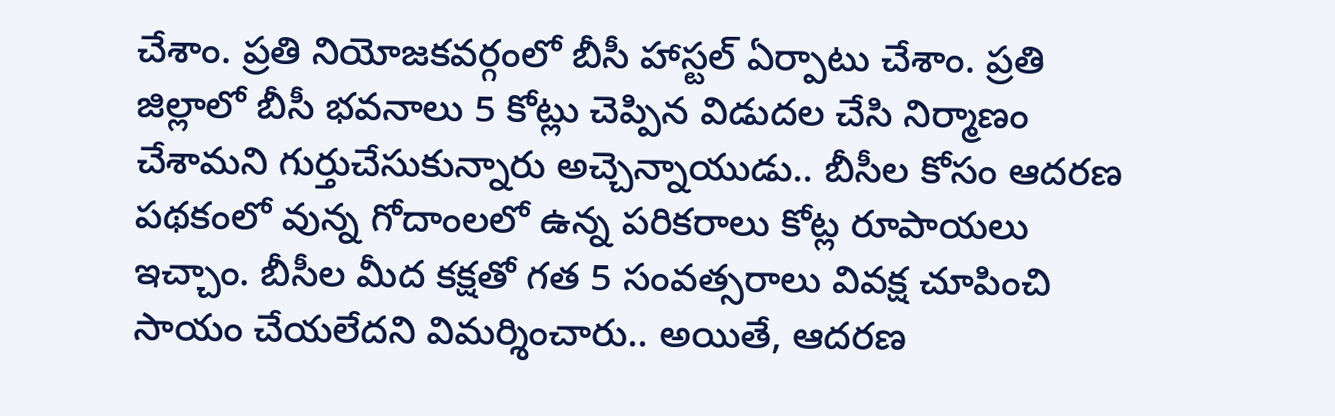చేశాం. ప్రతి నియోజకవర్గంలో బీసీ హాస్టల్ ఏర్పాటు చేశాం. ప్రతి జిల్లాలో బీసీ భవనాలు 5 కోట్లు చెప్పిన విడుదల చేసి నిర్మాణం చేశామని గుర్తుచేసుకున్నారు అచ్చెన్నాయుడు.. బీసీల కోసం ఆదరణ పథకంలో వున్న గోదాంలలో ఉన్న పరికరాలు కోట్ల రూపాయలు ఇచ్చాం. బీసీల మీద కక్షతో గత 5 సంవత్సరాలు వివక్ష చూపించి సాయం చేయలేదని విమర్శించారు.. అయితే, ఆదరణ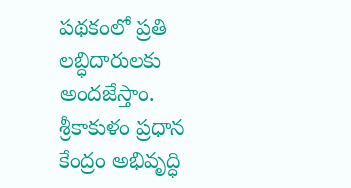పథకంలో ప్రతి లబ్ధిదారులకు అందజేస్తాం. శ్రీకాకుళం ప్రధాన కేంద్రం అభివృద్ధి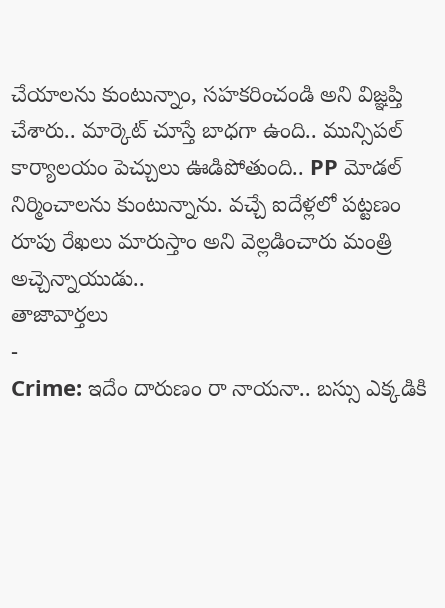చేయాలను కుంటున్నాం, సహకరించండి అని విజ్ఞప్తి చేశారు.. మార్కెట్ చూస్తే బాధగా ఉంది.. మున్సిపల్ కార్యాలయం పెచ్చులు ఊడిపోతుంది.. PP మోడల్ నిర్మించాలను కుంటున్నాను. వచ్చే ఐదేళ్లలో పట్టణం రూపు రేఖలు మారుస్తాం అని వెల్లడించారు మంత్రి అచ్చెన్నాయుడు..
తాజావార్తలు
-
Crime: ఇదేం దారుణం రా నాయనా.. బస్సు ఎక్కడికి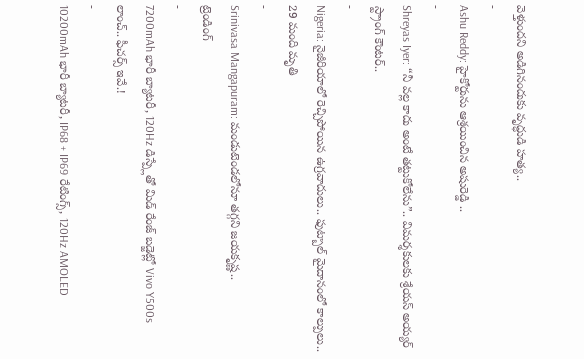వెళ్తుందని అడిగినందుకు వృద్ధుడి హత్య..
-
Ashu Reddy: హైకోర్టును ఆశ్రయించిన అషురెడ్డి ..
-
Shreyas Iyer: “నీ వల్ల కాదు అంటే తట్టుకోలేను”.. విమర్శకులకు శ్రేయస్ అయ్యర్ స్ట్రాంగ్ కౌంటర్..
-
Nigeria: నైజీరియాలో రెచ్చిపోయిన ఉగ్రవాదులు.. ఫుట్బాల్ మైదానంలో కాల్పులు.. 29 మంది మృతి
-
Srinivasa Mangapuram: మండుటెండలోనూ తగ్గని జయకృష్ణ..
ట్రెండింగ్
-
7200mAh భారీ బ్యాటరీ, 120Hz డిస్ప్లేతో మిడ్ రేంజ్ బడ్జెట్లో Vivo Y500s లాంచ్.. ఫీచర్స్ ఇవే.!
-
10200mAh భారీ బ్యాటరీ, IP68 + IP69 రేటింగ్స్, 120Hz AMOLED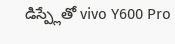డిస్ప్లేతో vivo Y600 Pro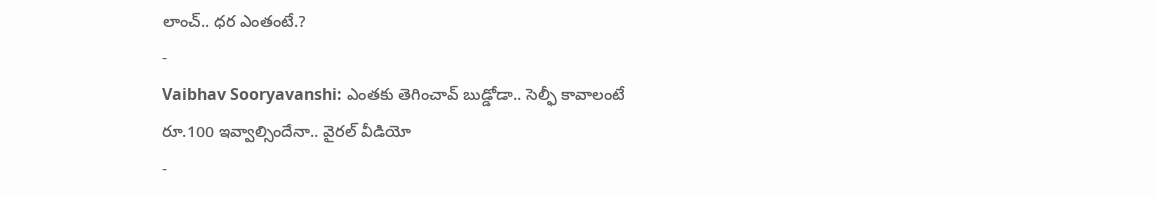లాంచ్.. ధర ఎంతంటే.?
-
Vaibhav Sooryavanshi: ఎంతకు తెగించావ్ బుడ్డోడా.. సెల్ఫీ కావాలంటే రూ.100 ఇవ్వాల్సిందేనా.. వైరల్ వీడియో
-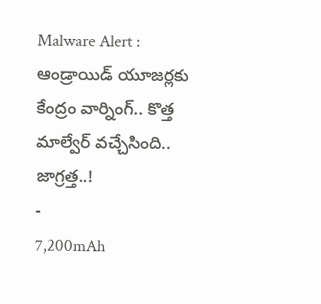Malware Alert : ఆండ్రాయిడ్ యూజర్లకు కేంద్రం వార్నింగ్.. కొత్త మాల్వేర్ వచ్చేసింది.. జాగ్రత్త..!
-
7,200mAh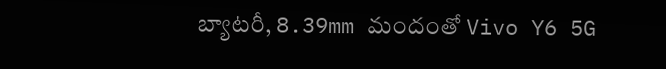బ్యాటరీ, 8.39mm మందంతో Vivo Y6 5G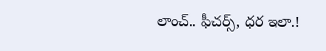లాంచ్.. ఫీచర్స్, ధర ఇలా.!